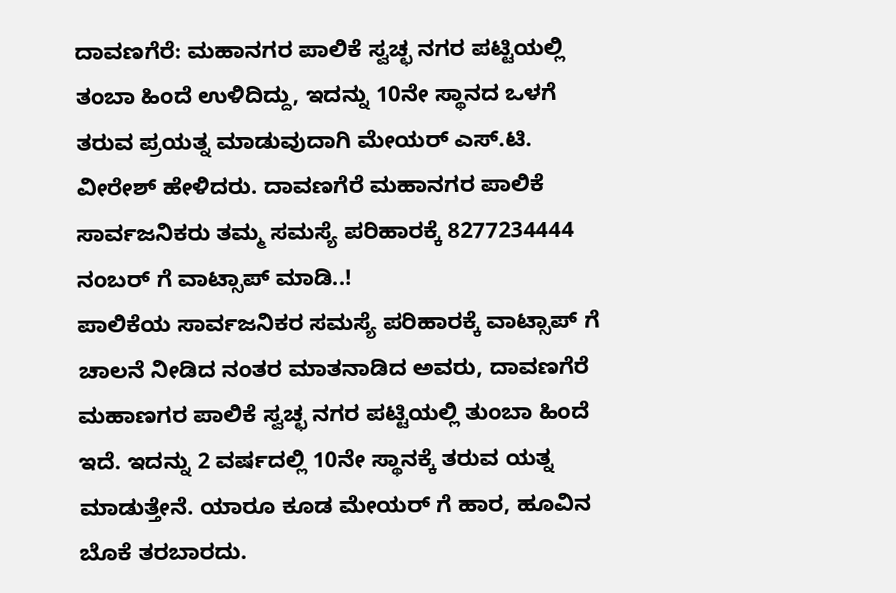ದಾವಣಗೆರೆ: ಮಹಾನಗರ ಪಾಲಿಕೆ ಸ್ವಚ್ಛ ನಗರ ಪಟ್ಟಿಯಲ್ಲಿ ತಂಬಾ ಹಿಂದೆ ಉಳಿದಿದ್ದು, ಇದನ್ನು 10ನೇ ಸ್ಥಾನದ ಒಳಗೆ ತರುವ ಪ್ರಯತ್ನ ಮಾಡುವುದಾಗಿ ಮೇಯರ್ ಎಸ್.ಟಿ. ವೀರೇಶ್ ಹೇಳಿದರು. ದಾವಣಗೆರೆ ಮಹಾನಗರ ಪಾಲಿಕೆ ಸಾರ್ವಜನಿಕರು ತಮ್ಮ ಸಮಸ್ಯೆ ಪರಿಹಾರಕ್ಕೆ 8277234444 ನಂಬರ್ ಗೆ ವಾಟ್ಸಾಪ್ ಮಾಡಿ..!
ಪಾಲಿಕೆಯ ಸಾರ್ವಜನಿಕರ ಸಮಸ್ಯೆ ಪರಿಹಾರಕ್ಕೆ ವಾಟ್ಸಾಪ್ ಗೆ ಚಾಲನೆ ನೀಡಿದ ನಂತರ ಮಾತನಾಡಿದ ಅವರು, ದಾವಣಗೆರೆ ಮಹಾಣಗರ ಪಾಲಿಕೆ ಸ್ವಚ್ಛ ನಗರ ಪಟ್ಟಿಯಲ್ಲಿ ತುಂಬಾ ಹಿಂದೆ ಇದೆ. ಇದನ್ನು 2 ವರ್ಷದಲ್ಲಿ 10ನೇ ಸ್ಥಾನಕ್ಕೆ ತರುವ ಯತ್ನ ಮಾಡುತ್ತೇನೆ. ಯಾರೂ ಕೂಡ ಮೇಯರ್ ಗೆ ಹಾರ, ಹೂವಿನ ಬೊಕೆ ತರಬಾರದು.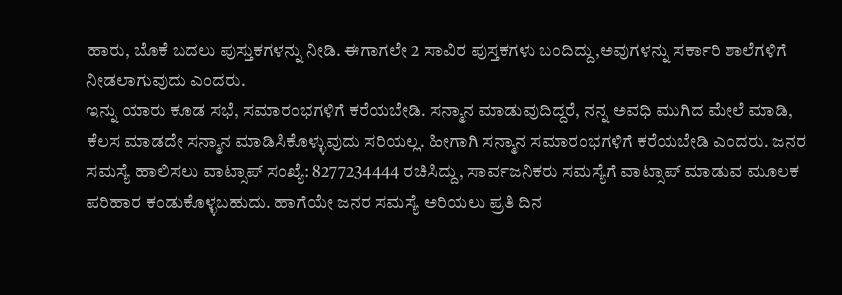ಹಾರು, ಬೊಕೆ ಬದಲು ಪುಸ್ತುಕಗಳನ್ನು ನೀಡಿ. ಈಗಾಗಲೇ 2 ಸಾವಿರ ಪುಸ್ತಕಗಳು ಬಂದಿದ್ದು,ಅವುಗಳನ್ನು ಸರ್ಕಾರಿ ಶಾಲೆಗಳಿಗೆ ನೀಡಲಾಗುವುದು ಎಂದರು.
ಇನ್ನು ಯಾರು ಕೂಡ ಸಭೆ, ಸಮಾರಂಭಗಳಿಗೆ ಕರೆಯಬೇಡಿ. ಸನ್ಮಾನ ಮಾಡುವುದಿದ್ದರೆ, ನನ್ನ ಅವಧಿ ಮುಗಿದ ಮೇಲೆ ಮಾಡಿ, ಕೆಲಸ ಮಾಡದೇ ಸನ್ಮಾನ ಮಾಡಿಸಿಕೊಳ್ಳುವುದು ಸರಿಯಲ್ಲ. ಹೀಗಾಗಿ ಸನ್ಮಾನ ಸಮಾರಂಭಗಳಿಗೆ ಕರೆಯಬೇಡಿ ಎಂದರು. ಜನರ ಸಮಸ್ಯೆ ಹಾಲಿಸಲು ವಾಟ್ಸಾಪ್ ಸಂಖ್ಯೆ: 8277234444 ರಚಿಸಿದ್ದು, ಸಾರ್ವಜನಿಕರು ಸಮಸ್ಯೆಗೆ ವಾಟ್ಸಾಪ್ ಮಾಡುವ ಮೂಲಕ ಪರಿಹಾರ ಕಂಡುಕೊಳ್ಳಬಹುದು. ಹಾಗೆಯೇ ಜನರ ಸಮಸ್ಯೆ ಅರಿಯಲು ಪ್ರತಿ ದಿನ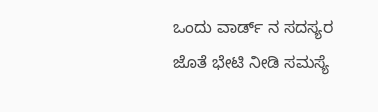ಒಂದು ವಾರ್ಡ್ ನ ಸದಸ್ಯರ ಜೊತೆ ಭೇಟಿ ನೀಡಿ ಸಮಸ್ಯೆ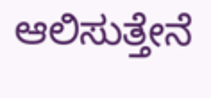ಆಲಿಸುತ್ತೇನೆ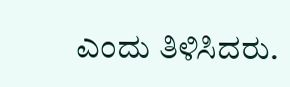ಎಂದು ತಿಳಿಸಿದರು.